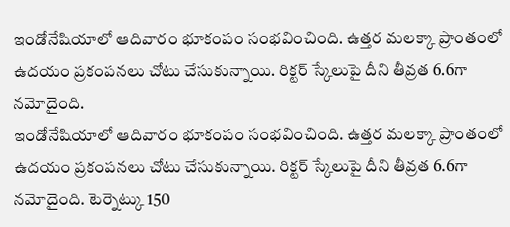ఇండోనేషియాలో ఆదివారం భూకంపం సంభవించింది. ఉత్తర మలక్కా ప్రాంతంలో ఉదయం ప్రకంపనలు చోటు చేసుకున్నాయి. రిక్టర్ స్కేలుపై దీని తీవ్రత 6.6గా నమోదైంది.
ఇండోనేషియాలో ఆదివారం భూకంపం సంభవించింది. ఉత్తర మలక్కా ప్రాంతంలో ఉదయం ప్రకంపనలు చోటు చేసుకున్నాయి. రిక్టర్ స్కేలుపై దీని తీవ్రత 6.6గా నమోదైంది. టెర్నెట్కు 150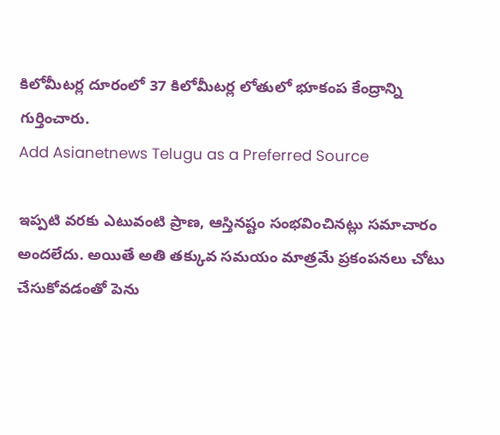కిలోమీటర్ల దూరంలో 37 కిలోమీటర్ల లోతులో భూకంప కేంద్రాన్ని గుర్తించారు.
Add Asianetnews Telugu as a Preferred Source

ఇప్పటి వరకు ఎటువంటి ప్రాణ, ఆస్తినష్టం సంభవించినట్లు సమాచారం అందలేదు. అయితే అతి తక్కువ సమయం మాత్రమే ప్రకంపనలు చోటు చేసుకోవడంతో పెను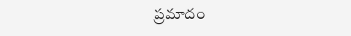ప్రమాదం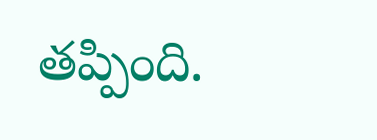తప్పింది.